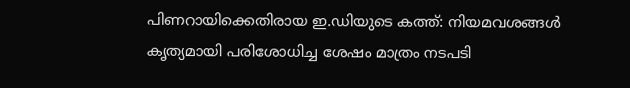പിണറായിക്കെതിരായ ഇ.ഡിയുടെ കത്ത്: നിയമവശങ്ങള്‍ കൃത്യമായി പരിശോധിച്ച ശേഷം മാത്രം നടപടി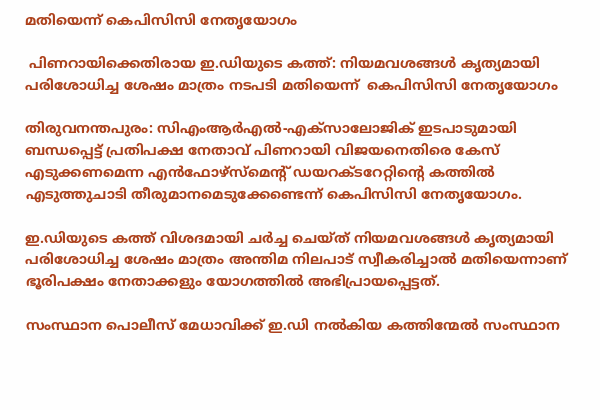മതിയെന്ന് കെപിസിസി നേതൃയോഗം

 പിണറായിക്കെതിരായ ഇ.ഡിയുടെ കത്ത്: നിയമവശങ്ങള്‍ കൃത്യമായി പരിശോധിച്ച ശേഷം മാത്രം നടപടി മതിയെന്ന്  കെപിസിസി നേതൃയോഗം

തിരുവനന്തപുരം: സിഎംആര്‍എല്‍-എക്‌സാലോജിക് ഇടപാടുമായി ബന്ധപ്പെട്ട് പ്രതിപക്ഷ നേതാവ് പിണറായി വിജയനെതിരെ കേസ് എടുക്കണമെന്ന എന്‍ഫോഴ്‌സ്‌മെന്റ് ഡയറക്ടറേറ്റിന്റെ കത്തില്‍ എടുത്തുചാടി തീരുമാനമെടുക്കേണ്ടെന്ന് കെപിസിസി നേതൃയോഗം.

ഇ.ഡിയുടെ കത്ത് വിശദമായി ചര്‍ച്ച ചെയ്ത് നിയമവശങ്ങള്‍ കൃത്യമായി പരിശോധിച്ച ശേഷം മാത്രം അന്തിമ നിലപാട് സ്വീകരിച്ചാല്‍ മതിയെന്നാണ് ഭൂരിപക്ഷം നേതാക്കളും യോഗത്തില്‍ അഭിപ്രായപ്പെട്ടത്.

സംസ്ഥാന പൊലീസ് മേധാവിക്ക് ഇ.ഡി നല്‍കിയ കത്തിന്മേല്‍ സംസ്ഥാന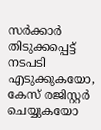സര്‍ക്കാര്‍ തിടുക്കപ്പെട്ട് നടപടി എടുക്കുകയോ, കേസ് രജിസ്റ്റര്‍ ചെയ്യുകയോ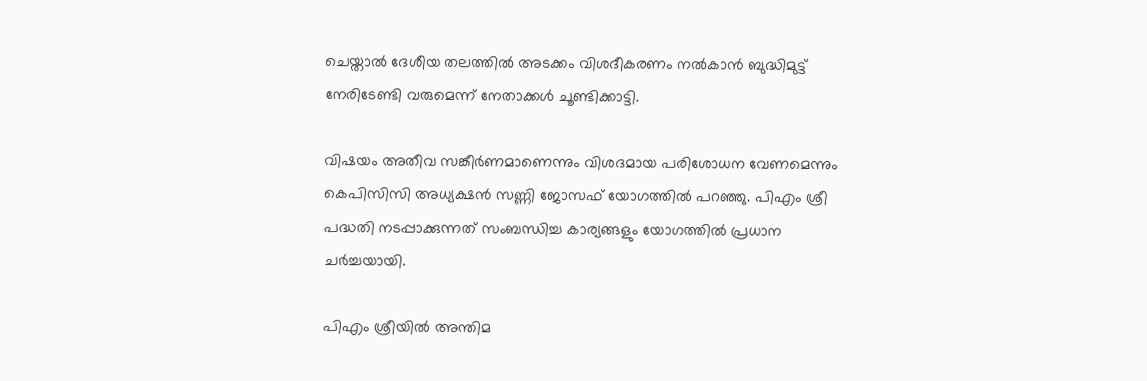ചെയ്താല്‍ ദേശീയ തലത്തില്‍ അടക്കം വിശദീകരണം നല്‍കാന്‍ ബുദ്ധിമുട്ട് നേരിടേണ്ടി വരുമെന്ന് നേതാക്കള്‍ ചൂണ്ടിക്കാട്ടി.

വിഷയം അതീവ സങ്കീര്‍ണമാണെന്നും വിശദമായ പരിശോധന വേണമെന്നും കെപിസിസി അധ്യക്ഷന്‍ സണ്ണി ജോസഫ് യോഗത്തില്‍ പറഞ്ഞു. പിഎം ശ്രീ പദ്ധതി നടപ്പാക്കുന്നത് സംബന്ധിച്ച കാര്യങ്ങളും യോഗത്തില്‍ പ്രധാന ചര്‍ച്ചയായി.

പിഎം ശ്രീയില്‍ അന്തിമ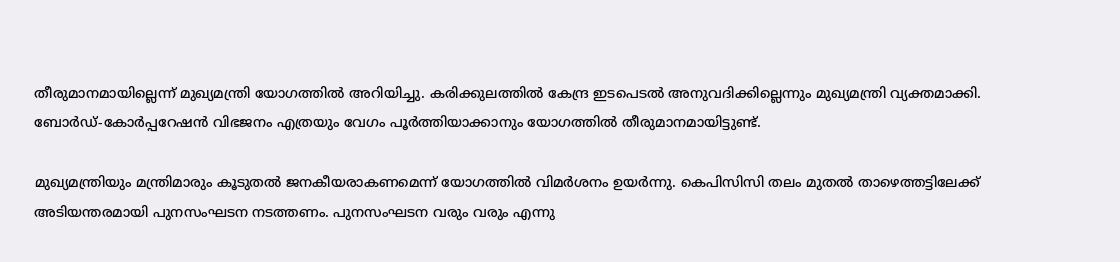തീരുമാനമായില്ലെന്ന് മുഖ്യമന്ത്രി യോഗത്തില്‍ അറിയിച്ചു. കരിക്കുലത്തില്‍ കേന്ദ്ര ഇടപെടല്‍ അനുവദിക്കില്ലെന്നും മുഖ്യമന്ത്രി വ്യക്തമാക്കി. ബോര്‍ഡ്-കോര്‍പ്പറേഷന്‍ വിഭജനം എത്രയും വേഗം പൂര്‍ത്തിയാക്കാനും യോഗത്തില്‍ തീരുമാനമായിട്ടുണ്ട്.

മുഖ്യമന്ത്രിയും മന്ത്രിമാരും കൂടുതല്‍ ജനകീയരാകണമെന്ന് യോഗത്തില്‍ വിമര്‍ശനം ഉയര്‍ന്നു. കെപിസിസി തലം മുതല്‍ താഴെത്തട്ടിലേക്ക് അടിയന്തരമായി പുനസംഘടന നടത്തണം. പുനസംഘടന വരും വരും എന്നു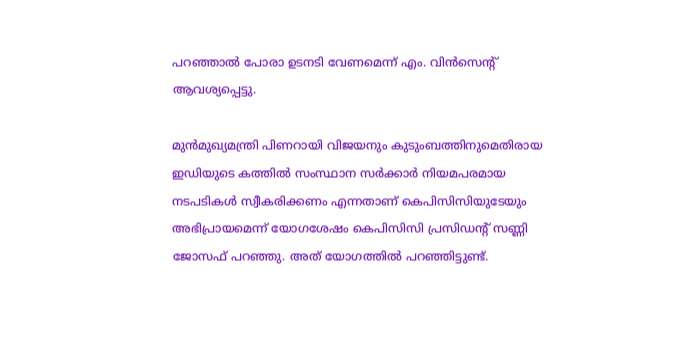പറഞ്ഞാല്‍ പോരാ ഉടനടി വേണമെന്ന് എം. വിന്‍സെന്റ് ആവശ്യപ്പെട്ടു.

മുന്‍മുഖ്യമന്ത്രി പിണറായി വിജയനും കുടുംബത്തിനുമെതിരായ ഇഡിയുടെ കത്തില്‍ സംസ്ഥാന സര്‍ക്കാര്‍ നിയമപരമായ നടപടികള്‍ സ്വീകരിക്കണം എന്നതാണ് കെപിസിസിയുടേയും അഭിപ്രായമെന്ന് യോഗശേഷം കെപിസിസി പ്രസിഡന്റ് സണ്ണി ജോസഫ് പറഞ്ഞു. അത് യോഗത്തില്‍ പറഞ്ഞിട്ടുണ്ട്.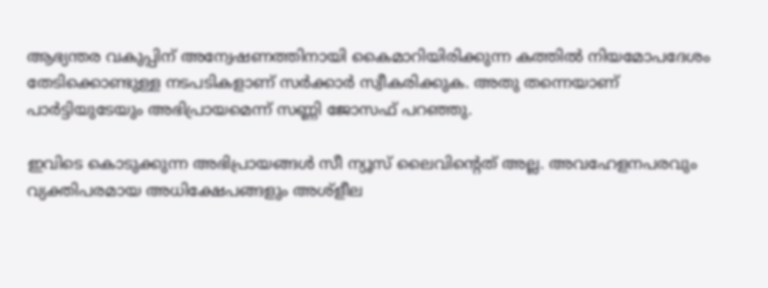ആഭ്യന്തര വകുപ്പിന് അന്വേഷണത്തിനായി കൈമാറിയിരിക്കുന്ന കത്തില്‍ നിയമോപദേശം തേടിക്കൊണ്ടുള്ള നടപടികളാണ് സര്‍ക്കാര്‍ സ്വീകരിക്കുക. അതു തന്നെയാണ് പാര്‍ട്ടിയുടേയും അഭിപ്രായമെന്ന് സണ്ണി ജോസഫ് പറഞ്ഞു.

ഇവിടെ കൊടുക്കുന്ന അഭിപ്രായങ്ങള്‍ സീ ന്യൂസ് ലൈവിന്റെത് അല്ല. അവഹേളനപരവും വ്യക്തിപരമായ അധിക്ഷേപങ്ങളും അശ്‌ളീല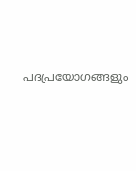പദപ്രയോഗങ്ങളും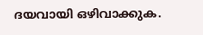ദയവായി ഒഴിവാക്കുക.